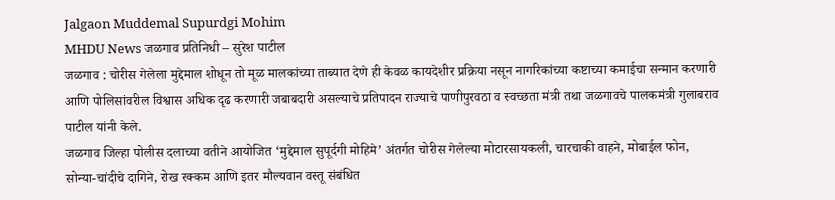Jalgaon Muddemal Supurdgi Mohim
MHDU News जळगाव प्रतिनिधी – सुरेश पाटील
जळगाव : चोरीस गेलेला मुद्देमाल शोधून तो मूळ मालकांच्या ताब्यात देणे ही केवळ कायदेशीर प्रक्रिया नसून नागरिकांच्या कष्टाच्या कमाईचा सन्मान करणारी आणि पोलिसांवरील विश्वास अधिक दृढ करणारी जबाबदारी असल्याचे प्रतिपादन राज्याचे पाणीपुरवठा व स्वच्छता मंत्री तथा जळगावचे पालकमंत्री गुलाबराव पाटील यांनी केले.
जळगाव जिल्हा पोलीस दलाच्या वतीने आयोजित ‘मुद्देमाल सुपूर्दगी मोहिमे’ अंतर्गत चोरीस गेलेल्या मोटारसायकली, चारचाकी वाहने, मोबाईल फोन, सोन्या-चांदीचे दागिने, रोख रक्कम आणि इतर मौल्यवान वस्तू संबंधित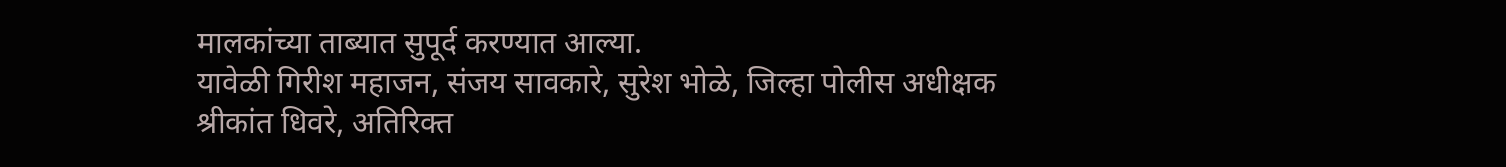मालकांच्या ताब्यात सुपूर्द करण्यात आल्या.
यावेळी गिरीश महाजन, संजय सावकारे, सुरेश भोळे, जिल्हा पोलीस अधीक्षक श्रीकांत धिवरे, अतिरिक्त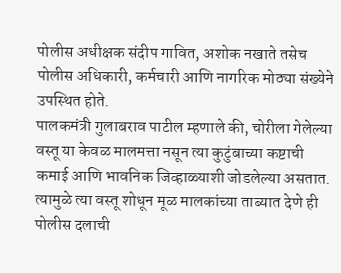पोलीस अधीक्षक संदीप गावित, अशोक नखाते तसेच पोलीस अधिकारी, कर्मचारी आणि नागरिक मोठ्या संख्येने उपस्थित होते.
पालकमंत्री गुलाबराव पाटील म्हणाले की, चोरीला गेलेल्या वस्तू या केवळ मालमत्ता नसून त्या कुटुंबाच्या कष्टाची कमाई आणि भावनिक जिव्हाळ्याशी जोडलेल्या असतात. त्यामुळे त्या वस्तू शोधून मूळ मालकांच्या ताब्यात देणे ही पोलीस दलाची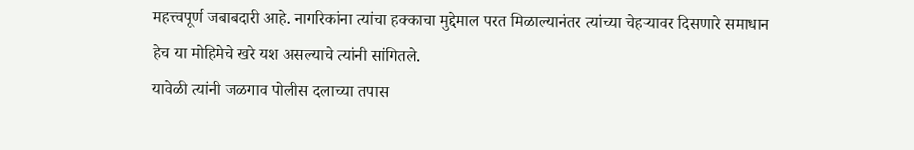महत्त्वपूर्ण जबाबदारी आहे. नागरिकांना त्यांचा हक्काचा मुद्देमाल परत मिळाल्यानंतर त्यांच्या चेहऱ्यावर दिसणारे समाधान हेच या मोहिमेचे खरे यश असल्याचे त्यांनी सांगितले.
यावेळी त्यांनी जळगाव पोलीस दलाच्या तपास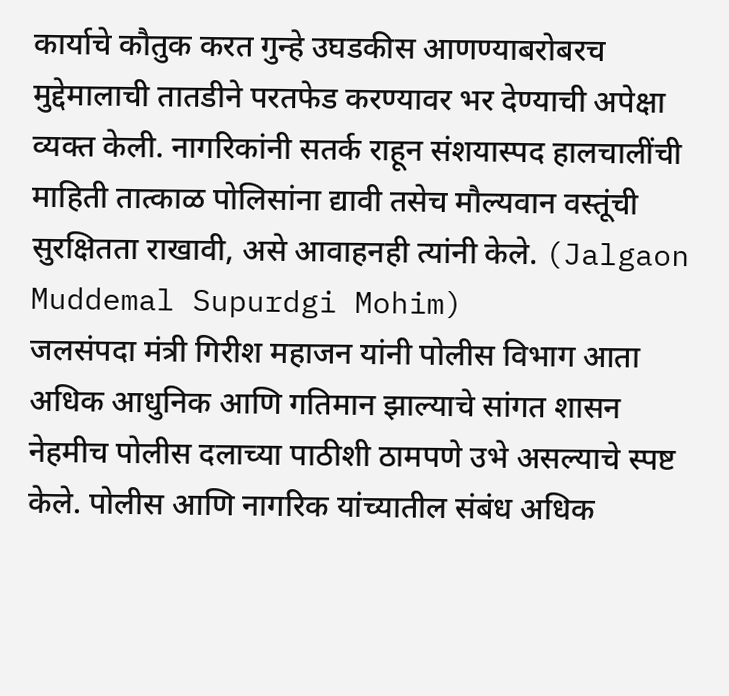कार्याचे कौतुक करत गुन्हे उघडकीस आणण्याबरोबरच मुद्देमालाची तातडीने परतफेड करण्यावर भर देण्याची अपेक्षा व्यक्त केली. नागरिकांनी सतर्क राहून संशयास्पद हालचालींची माहिती तात्काळ पोलिसांना द्यावी तसेच मौल्यवान वस्तूंची सुरक्षितता राखावी, असे आवाहनही त्यांनी केले. (Jalgaon Muddemal Supurdgi Mohim)
जलसंपदा मंत्री गिरीश महाजन यांनी पोलीस विभाग आता अधिक आधुनिक आणि गतिमान झाल्याचे सांगत शासन नेहमीच पोलीस दलाच्या पाठीशी ठामपणे उभे असल्याचे स्पष्ट केले. पोलीस आणि नागरिक यांच्यातील संबंध अधिक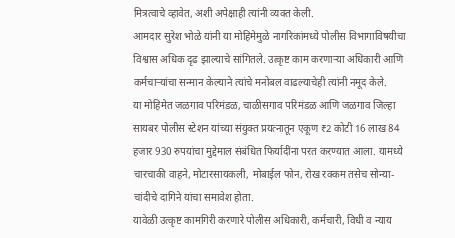मित्रत्वाचे व्हावेत, अशी अपेक्षाही त्यांनी व्यक्त केली.
आमदार सुरेश भोळे यांनी या मोहिमेमुळे नागरिकांमध्ये पोलीस विभागाविषयीचा विश्वास अधिक दृढ झाल्याचे सांगितले. उत्कृष्ट काम करणाऱ्या अधिकारी आणि कर्मचाऱ्यांचा सन्मान केल्याने त्यांचे मनोबल वाढल्याचेही त्यांनी नमूद केले.
या मोहिमेत जळगाव परिमंडळ, चाळीसगाव परिमंडळ आणि जळगाव जिल्हा सायबर पोलीस स्टेशन यांच्या संयुक्त प्रयत्नातून एकूण ₹2 कोटी 16 लाख 84 हजार 930 रुपयांचा मुद्देमाल संबंधित फिर्यादींना परत करण्यात आला. यामध्ये चारचाकी वाहने, मोटारसायकली, मोबाईल फोन, रोख रक्कम तसेच सोन्या-चांदीचे दागिने यांचा समावेश होता.
यावेळी उत्कृष्ट कामगिरी करणारे पोलीस अधिकारी, कर्मचारी, विधी व न्याय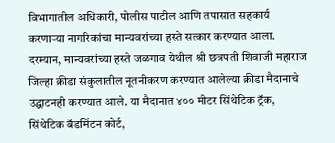विभागातील अधिकारी, पोलीस पाटील आणि तपासात सहकार्य करणाऱ्या नागरिकांचा मान्यवरांच्या हस्ते सत्कार करण्यात आला.
दरम्यान, मान्यवरांच्या हस्ते जळगाव येथील श्री छत्रपती शिवाजी महाराज जिल्हा क्रीडा संकुलातील नूतनीकरण करण्यात आलेल्या क्रीडा मैदानाचे उद्घाटनही करण्यात आले. या मैदानात ४०० मीटर सिंथेटिक ट्रॅक, सिंथेटिक बॅडमिंटन कोर्ट,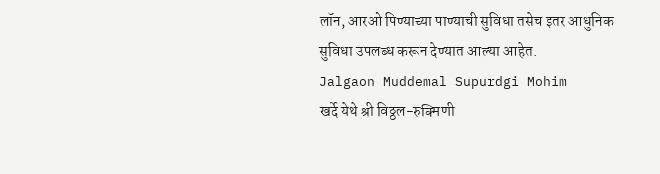लॉन, आरओ पिण्याच्या पाण्याची सुविधा तसेच इतर आधुनिक सुविधा उपलब्ध करून देण्यात आल्या आहेत.
Jalgaon Muddemal Supurdgi Mohim
खर्दे येथे श्री विठ्ठल-रुक्मिणी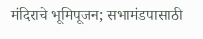मंदिराचे भूमिपूजन; सभामंडपासाठी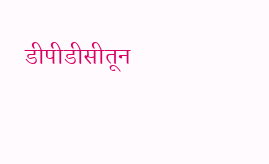डीपीडीसीतून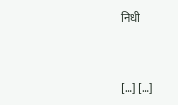निधी


[…] […]